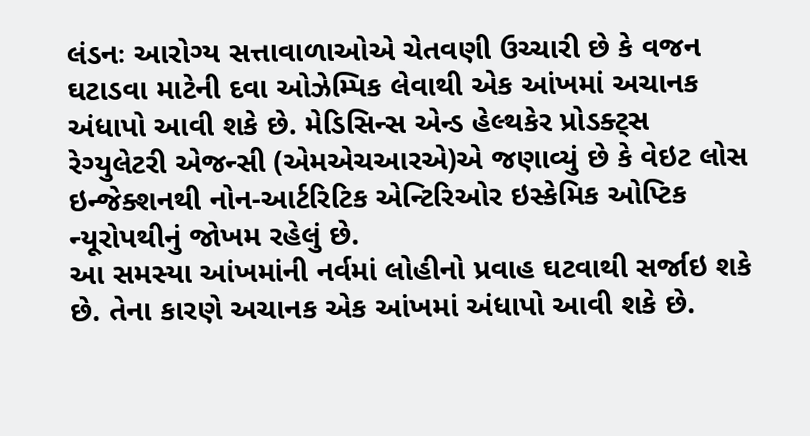લંડનઃ આરોગ્ય સત્તાવાળાઓએ ચેતવણી ઉચ્ચારી છે કે વજન ઘટાડવા માટેની દવા ઓઝેમ્પિક લેવાથી એક આંખમાં અચાનક અંધાપો આવી શકે છે. મેડિસિન્સ એન્ડ હેલ્થકેર પ્રોડક્ટ્સ રેગ્યુલેટરી એજન્સી (એમએચઆરએ)એ જણાવ્યું છે કે વેઇટ લોસ ઇન્જેક્શનથી નોન-આર્ટરિટિક એન્ટિરિઓર ઇસ્કેમિક ઓપ્ટિક ન્યૂરોપથીનું જોખમ રહેલું છે.
આ સમસ્યા આંખમાંની નર્વમાં લોહીનો પ્રવાહ ઘટવાથી સર્જાઇ શકે છે. તેના કારણે અચાનક એક આંખમાં અંધાપો આવી શકે છે.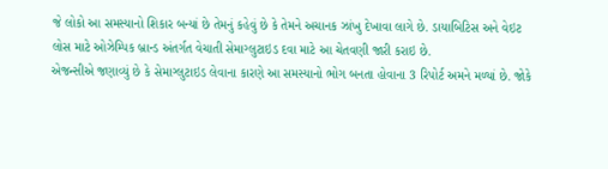જે લોકો આ સમસ્યાનો શિકાર બન્યાં છે તેમનું કહેવું છે કે તેમને અચાનક ઝાંખુ દેખાવા લાગે છે. ડાયાબિટિસ અને વેઇટ લોસ માટે ઓઝેમ્પિક બ્રાન્ડ અંતર્ગત વેચાતી સેમાગ્લુટાઇડ દવા માટે આ ચેતવણી જારી કરાઇ છે.
એજન્સીએ જણાવ્યું છે કે સેમાગ્લુટાઇડ લેવાના કારણે આ સમસ્યાનો ભોગ બનતા હોવાના 3 રિપોર્ટ અમને મળ્યાં છે. જોકે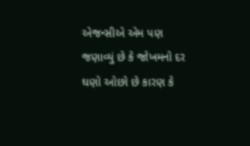એજન્સીએ એમ પણ જણાવ્યું છે કે જોખમનો દર ઘણો ઓછો છે કારણ કે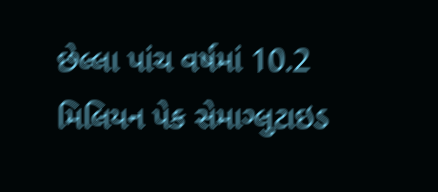છેલ્લા પાંચ વર્ષમાં 10.2 મિલિયન પેક સેમાગ્લુટાઇડ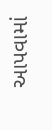આપવામાં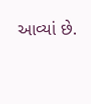આવ્યાં છે.